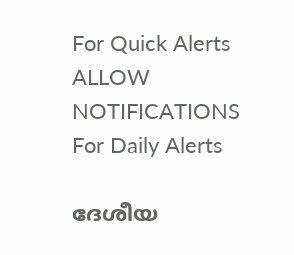For Quick Alerts
ALLOW NOTIFICATIONS
For Daily Alerts

ദേശീയ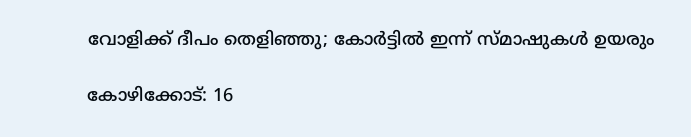വോളിക്ക് ദീപം തെളിഞ്ഞു; കോര്‍ട്ടില്‍ ഇന്ന് സ്മാഷുകള്‍ ഉയരും

കോഴിക്കോട്: 16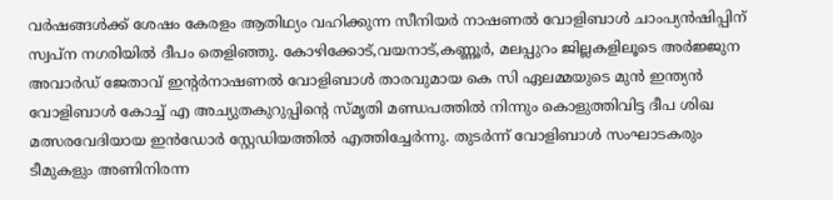വര്‍ഷങ്ങള്‍ക്ക് ശേഷം കേരളം ആതിഥ്യം വഹിക്കുന്ന സീനിയര്‍ നാഷണല്‍ വോളിബാള്‍ ചാംപ്യന്‍ഷിപ്പിന് സ്വപ്ന നഗരിയില്‍ ദീപം തെളിഞ്ഞു. കോഴിക്കോട്,വയനാട്,കണ്ണൂര്‍, മലപ്പുറം ജില്ലകളിലൂടെ അര്‍ജ്ജുന അവാര്‍ഡ് ജേതാവ് ഇന്റര്‍നാഷണല്‍ വോളിബാള്‍ താരവുമായ കെ സി ഏലമ്മയുടെ മുന്‍ ഇന്ത്യന്‍ വോളിബാള്‍ കോച്ച് എ അച്യുതകുറുപ്പിന്റെ സ്മൃതി മണ്ഡപത്തില്‍ നിന്നും കൊളുത്തിവിട്ട ദീപ ശിഖ മത്സരവേദിയായ ഇന്‍ഡോര്‍ സ്റ്റേഡിയത്തില്‍ എത്തിച്ചേര്‍ന്നു. തുടര്‍ന്ന് വോളിബാള്‍ സംഘാടകരും ടീമുകളും അണിനിരന്ന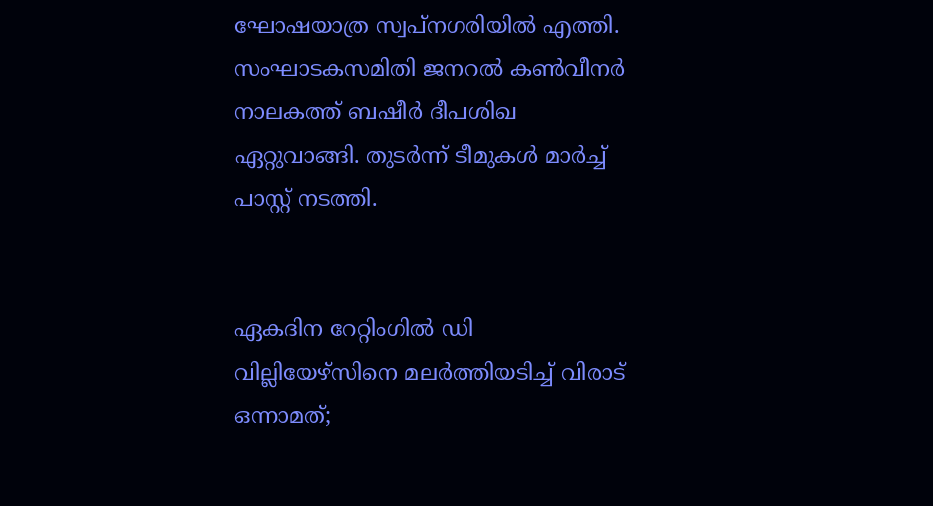ഘോഷയാത്ര സ്വപ്നഗരിയില്‍ എത്തി. സംഘാടകസമിതി ജനറല്‍ കണ്‍വീനര്‍ നാലകത്ത് ബഷീര്‍ ദീപശിഖ ഏറ്റുവാങ്ങി. തുടര്‍ന്ന് ടീമുകള്‍ മാര്‍ച്ച് പാസ്റ്റ് നടത്തി.


ഏകദിന റേറ്റിംഗില്‍ ഡി വില്ലിയേഴ്‌സിനെ മലര്‍ത്തിയടിച്ച് വിരാട് ഒന്നാമത്;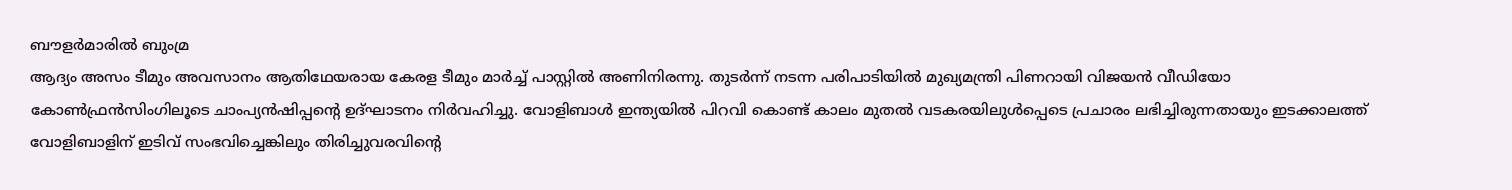ബൗളര്‍മാരില്‍ ബുംമ്ര
ആദ്യം അസം ടീമും അവസാനം ആതിഥേയരായ കേരള ടീമും മാര്‍ച്ച് പാസ്റ്റില്‍ അണിനിരന്നു. തുടര്‍ന്ന് നടന്ന പരിപാടിയില്‍ മുഖ്യമന്ത്രി പിണറായി വിജയന്‍ വീഡിയോ കോണ്‍ഫ്രന്‍സിംഗിലൂടെ ചാംപ്യന്‍ഷിപ്പന്റെ ഉദ്ഘാടനം നിര്‍വഹിച്ചു. വോളിബാള്‍ ഇന്ത്യയില്‍ പിറവി കൊണ്ട് കാലം മുതല്‍ വടകരയിലുള്‍പ്പെടെ പ്രചാരം ലഭിച്ചിരുന്നതായും ഇടക്കാലത്ത് വോളിബാളിന് ഇടിവ് സംഭവിച്ചെങ്കിലും തിരിച്ചുവരവിന്റെ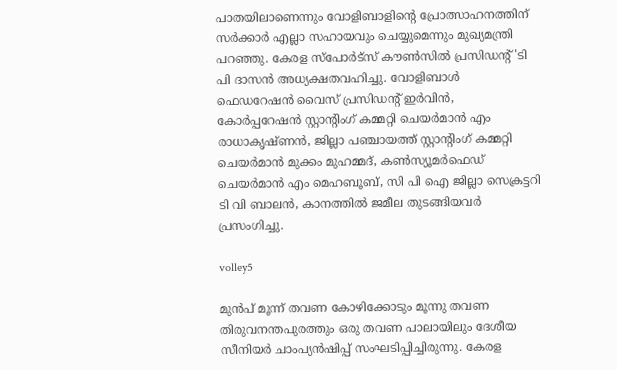പാതയിലാണെന്നും വോളിബാളിന്റെ പ്രോത്സാഹനത്തിന് സര്‍ക്കാര്‍ എല്ലാ സഹായവും ചെയ്യുമെന്നും മുഖ്യമന്ത്രി പറഞ്ഞു. കേരള സ്‌പോര്‍ട്‌സ് കൗണ്‍സില്‍ പ്രസിഡന്റ് 'ടി പി ദാസന്‍ അധ്യക്ഷതവഹിച്ചു. വോളിബാള്‍ ഫെഡറേഷന്‍ വൈസ് പ്രസിഡന്റ് ഇര്‍വിന്‍, കോര്‍പ്പറേഷന്‍ സ്റ്റാന്റിംഗ് കമ്മറ്റി ചെയര്‍മാന്‍ എം രാധാകൃഷ്ണന്‍, ജില്ലാ പഞ്ചായത്ത് സ്റ്റാന്റിംഗ് കമ്മറ്റി ചെയര്‍മാന്‍ മുക്കം മുഹമ്മദ്, കണ്‍സ്യൂമര്‍ഫെഡ് ചെയര്‍മാന്‍ എം മെഹബൂബ്, സി പി ഐ ജില്ലാ സെക്രട്ടറി ടി വി ബാലന്‍, കാനത്തില്‍ ജമീല തുടങ്ങിയവര്‍ പ്രസംഗിച്ചു.

volley5

മുന്‍പ് മൂന്ന് തവണ കോഴിക്കോടും മൂന്നു തവണ തിരുവനന്തപുരത്തും ഒരു തവണ പാലായിലും ദേശീയ സീനിയര്‍ ചാംപ്യന്‍ഷിപ്പ് സംഘടിപ്പിച്ചിരുന്നു. കേരള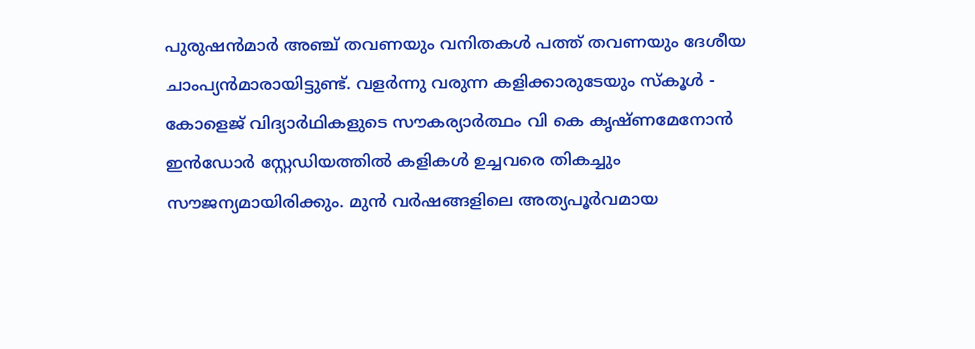പുരുഷന്‍മാര്‍ അഞ്ച് തവണയും വനിതകള്‍ പത്ത് തവണയും ദേശീയ ചാംപ്യന്‍മാരായിട്ടുണ്ട്. വളര്‍ന്നു വരുന്ന കളിക്കാരുടേയും സ്‌കൂള്‍ - കോളെജ് വിദ്യാര്‍ഥികളുടെ സൗകര്യാര്‍ത്ഥം വി കെ കൃഷ്ണമേനോന്‍ ഇന്‍ഡോര്‍ സ്റ്റേഡിയത്തില്‍ കളികള്‍ ഉച്ചവരെ തികച്ചും സൗജന്യമായിരിക്കും. മുന്‍ വര്‍ഷങ്ങളിലെ അത്യപൂര്‍വമായ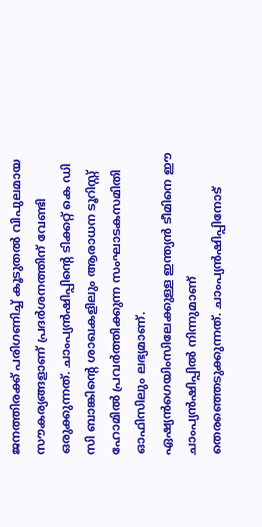ജനത്തിരക്ക് പരിഗണിച്ച് കൂടുതല്‍ വിപുലമായ സൗകര്യങ്ങളാണ് പ്രദര്‍ശനത്തിന് വേണ്ടി ഒരുക്കുന്നത്. ചാംപ്യന്‍ഷിപ്പിന്റെ ടിക്കറ്റ് കെ ഡി സി ബാങ്കിന്റെ ശാഖകളിലും ആരാധന ടൂറിസ്റ്റ് ഹോമില്‍ പ്രവര്‍ത്തിക്കുന്ന സംഘാടകസമിതി ഓഫിസിലും ലഭ്യമാണ്. ഏഷ്യന്‍ഗെയിംസിലേക്കുള്ള ഇന്ത്യന്‍ ടീമിനെ ഈ ചാംപ്യന്‍ഷിപ്പില്‍ നിന്നുമാണ് തെരഞ്ഞെടുക്കുന്നത്. ചാംപ്യന്‍ഷിപ്പിനോട്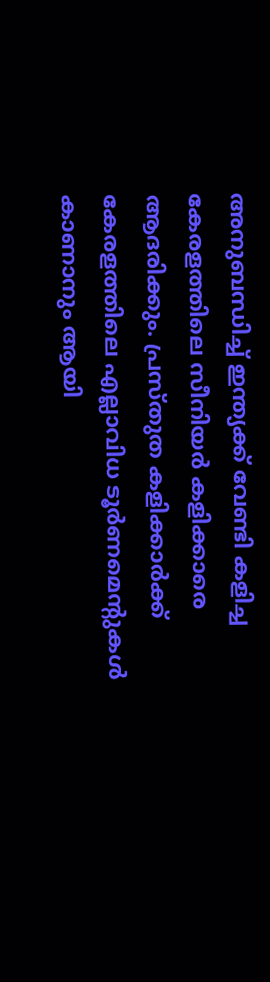അനുബന്ധിച്ച് ഇന്ത്യക്ക് വേണ്ടി കളിച്ച കേരളത്തിലെ സീനിയര്‍ കളിക്കാരെ ആദരിക്കും. പ്രസ്തുത കളിക്കാര്‍ക്ക് കേരളത്തിലെ എല്ലാവിധ ടൂര്‍ണമെന്റുകള്‍ കാണാനും ആയി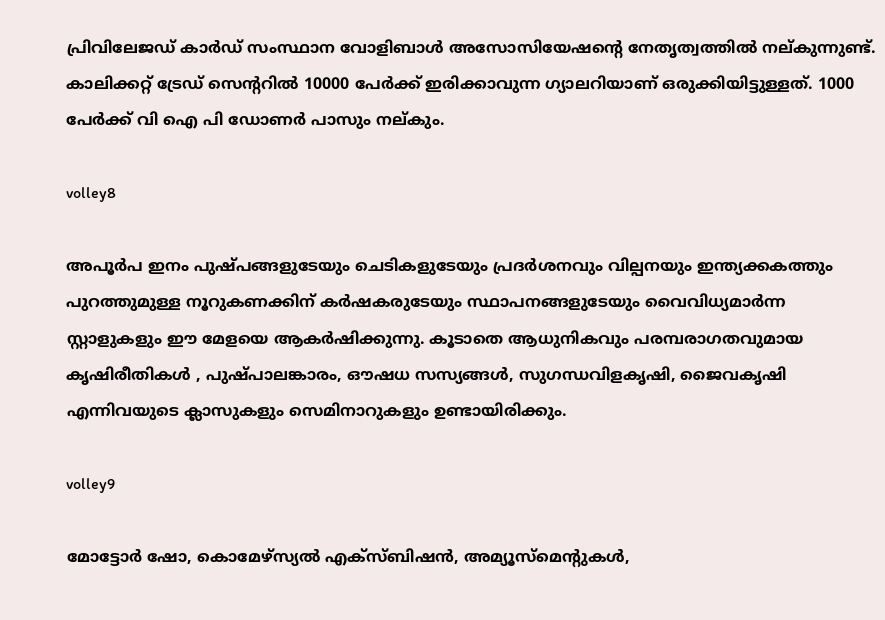പ്രിവിലേജഡ് കാര്‍ഡ് സംസ്ഥാന വോളിബാള്‍ അസോസിയേഷന്റെ നേതൃത്വത്തില്‍ നല്കുന്നുണ്ട്. കാലിക്കറ്റ് ട്രേഡ് സെന്ററില്‍ 10000 പേര്‍ക്ക് ഇരിക്കാവുന്ന ഗ്യാലറിയാണ് ഒരുക്കിയിട്ടുള്ളത്. 1000 പേര്‍ക്ക് വി ഐ പി ഡോണര്‍ പാസും നല്കും.

volley8

അപൂര്‍പ ഇനം പുഷ്പങ്ങളുടേയും ചെടികളുടേയും പ്രദര്‍ശനവും വില്പനയും ഇന്ത്യക്കകത്തും പുറത്തുമുള്ള നൂറുകണക്കിന് കര്‍ഷകരുടേയും സ്ഥാപനങ്ങളുടേയും വൈവിധ്യമാര്‍ന്ന സ്റ്റാളുകളും ഈ മേളയെ ആകര്‍ഷിക്കുന്നു. കൂടാതെ ആധുനികവും പരമ്പരാഗതവുമായ കൃഷിരീതികള്‍ , പുഷ്പാലങ്കാരം, ഔഷധ സസ്യങ്ങള്‍, സുഗന്ധവിളകൃഷി, ജൈവകൃഷി എന്നിവയുടെ ക്ലാസുകളും സെമിനാറുകളും ഉണ്ടായിരിക്കും.

volley9

മോട്ടോര്‍ ഷോ, കൊമേഴ്‌സ്യല്‍ എക്‌സ്ബിഷന്‍, അമ്യൂസ്‌മെന്റുകള്‍,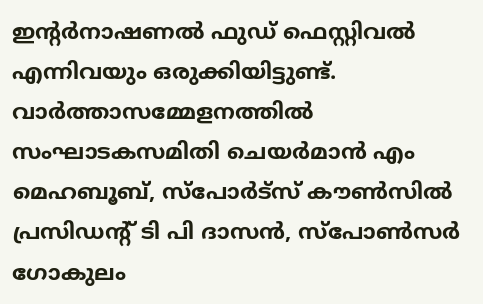ഇന്റര്‍നാഷണല്‍ ഫുഡ് ഫെസ്റ്റിവല്‍ എന്നിവയും ഒരുക്കിയിട്ടുണ്ട്. വാര്‍ത്താസമ്മേളനത്തില്‍ സംഘാടകസമിതി ചെയര്‍മാന്‍ എം മെഹബൂബ്, സ്‌പോര്‍ട്‌സ് കൗണ്‍സില്‍ പ്രസിഡന്റ് ടി പി ദാസന്‍, സ്‌പോണ്‍സര്‍ ഗോകുലം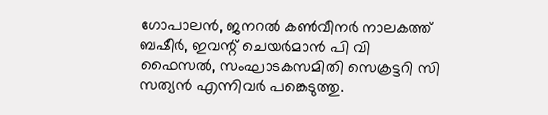ഗോപാലന്‍, ജനറല്‍ കണ്‍വീനര്‍ നാലകത്ത് ബഷീര്‍, ഇവന്റ് ചെയര്‍മാന്‍ പി വി ഫൈസല്‍, സംഘാടകസമിതി സെക്രട്ടറി സി സത്യന്‍ എന്നിവര്‍ പങ്കെടുത്തു.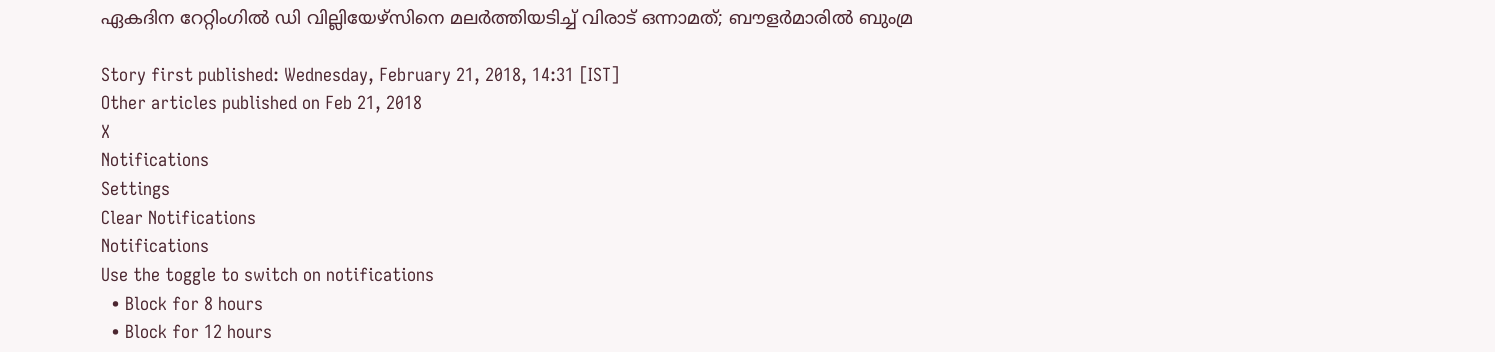ഏകദിന റേറ്റിംഗില്‍ ഡി വില്ലിയേഴ്‌സിനെ മലര്‍ത്തിയടിച്ച് വിരാട് ഒന്നാമത്; ബൗളര്‍മാരില്‍ ബുംമ്ര

Story first published: Wednesday, February 21, 2018, 14:31 [IST]
Other articles published on Feb 21, 2018
X
Notifications
Settings
Clear Notifications
Notifications
Use the toggle to switch on notifications
  • Block for 8 hours
  • Block for 12 hours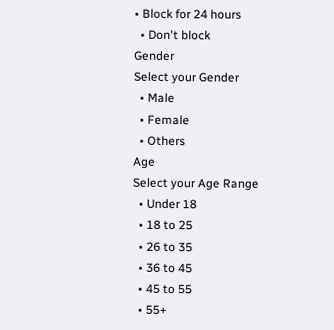• Block for 24 hours
  • Don't block
Gender
Select your Gender
  • Male
  • Female
  • Others
Age
Select your Age Range
  • Under 18
  • 18 to 25
  • 26 to 35
  • 36 to 45
  • 45 to 55
  • 55+